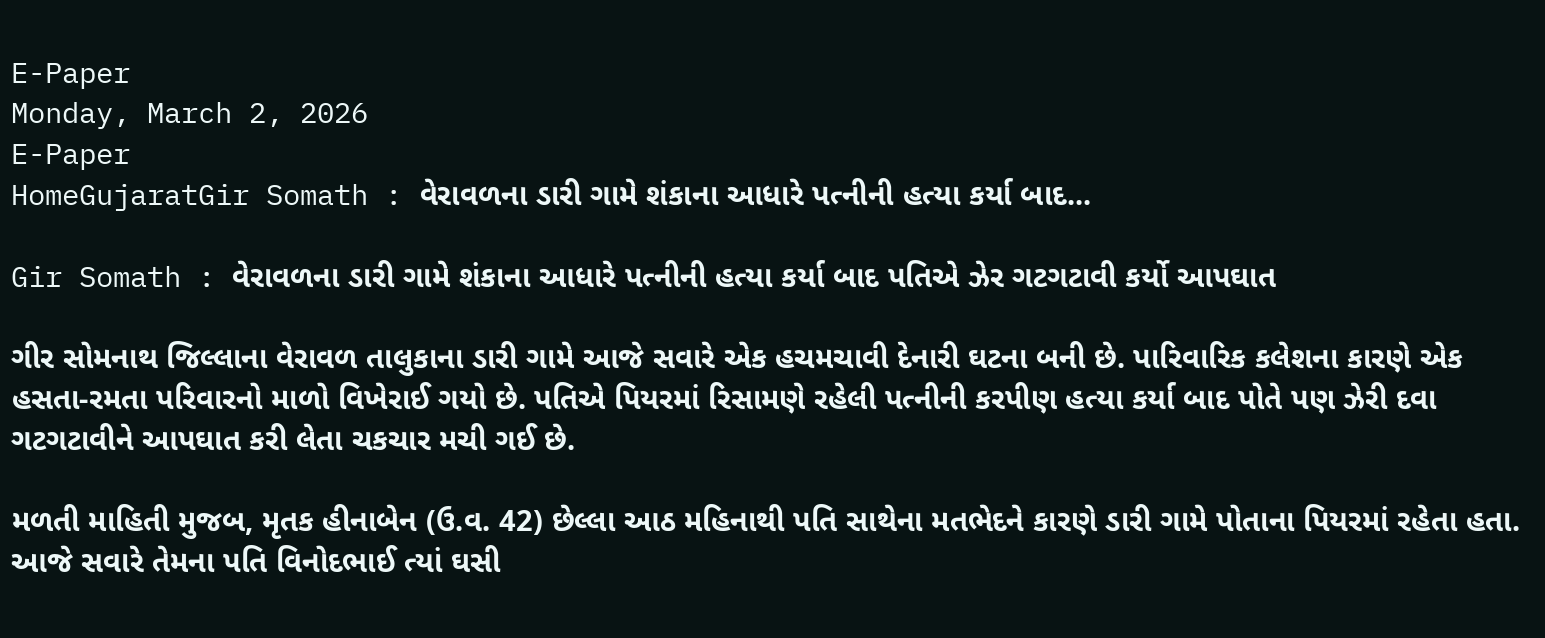E-Paper
Monday, March 2, 2026
E-Paper
HomeGujaratGir Somath : વેરાવળના ડારી ગામે શંકાના આધારે પત્નીની હત્યા કર્યા બાદ...

Gir Somath : વેરાવળના ડારી ગામે શંકાના આધારે પત્નીની હત્યા કર્યા બાદ પતિએ ઝેર ગટગટાવી કર્યો આપઘાત

ગીર સોમનાથ જિલ્લાના વેરાવળ તાલુકાના ડારી ગામે આજે સવારે એક હચમચાવી દેનારી ઘટના બની છે. પારિવારિક કલેશના કારણે એક હસતા-રમતા પરિવારનો માળો વિખેરાઈ ગયો છે. પતિએ પિયરમાં રિસામણે રહેલી પત્નીની કરપીણ હત્યા કર્યા બાદ પોતે પણ ઝેરી દવા ગટગટાવીને આપઘાત કરી લેતા ચકચાર મચી ગઈ છે.

મળતી માહિતી મુજબ, મૃતક હીનાબેન (ઉ.વ. 42) છેલ્લા આઠ મહિનાથી પતિ સાથેના મતભેદને કારણે ડારી ગામે પોતાના પિયરમાં રહેતા હતા. આજે સવારે તેમના પતિ વિનોદભાઈ ત્યાં ઘસી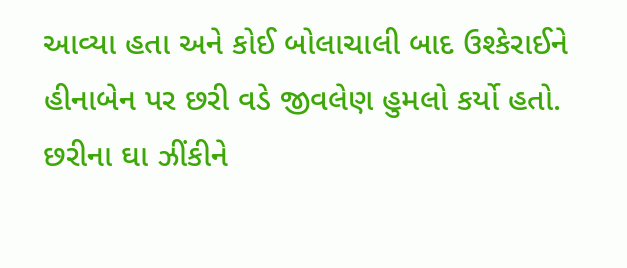આવ્યા હતા અને કોઈ બોલાચાલી બાદ ઉશ્કેરાઈને હીનાબેન પર છરી વડે જીવલેણ હુમલો કર્યો હતો. છરીના ઘા ઝીંકીને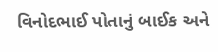વિનોદભાઈ પોતાનું બાઈક અને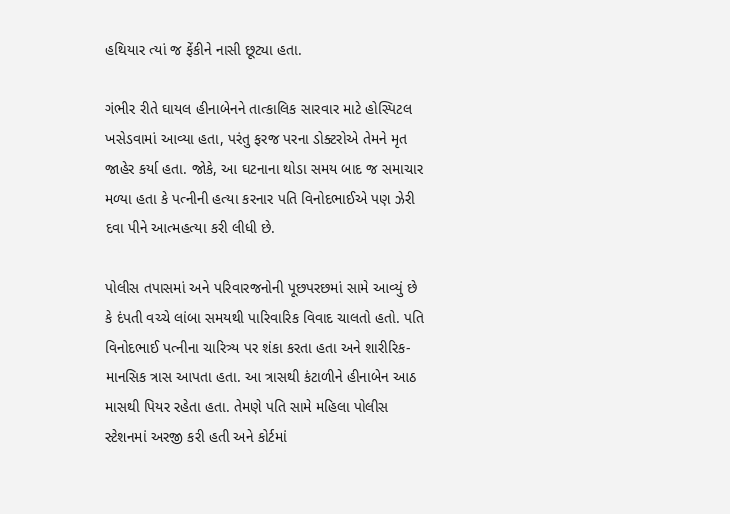હથિયાર ત્યાં જ ફેંકીને નાસી છૂટ્યા હતા.

ગંભીર રીતે ઘાયલ હીનાબેનને તાત્કાલિક સારવાર માટે હોસ્પિટલ ખસેડવામાં આવ્યા હતા, પરંતુ ફરજ પરના ડોક્ટરોએ તેમને મૃત જાહેર કર્યા હતા. જોકે, આ ઘટનાના થોડા સમય બાદ જ સમાચાર મળ્યા હતા કે પત્નીની હત્યા કરનાર પતિ વિનોદભાઈએ પણ ઝેરી દવા પીને આત્મહત્યા કરી લીધી છે.

પોલીસ તપાસમાં અને પરિવારજનોની પૂછપરછમાં સામે આવ્યું છે કે દંપતી વચ્ચે લાંબા સમયથી પારિવારિક વિવાદ ચાલતો હતો. પતિ વિનોદભાઈ પત્નીના ચારિત્ર્ય પર શંકા કરતા હતા અને શારીરિક-માનસિક ત્રાસ આપતા હતા. આ ત્રાસથી કંટાળીને હીનાબેન આઠ માસથી પિયર રહેતા હતા. તેમણે પતિ સામે મહિલા પોલીસ સ્ટેશનમાં અરજી કરી હતી અને કોર્ટમાં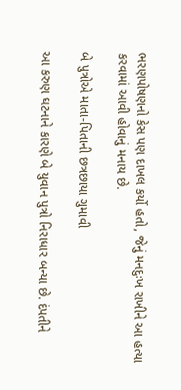ભરણપોષણનો કેસ પણ દાખલ કર્યો હતો, જેનું મનદુઃખ રાખીને આ હત્યા કરવામાં આવી હોવાનું મનાય છે.

બે પુત્રોએ માતા-પિતાની છત્રછાયા ગુમાવી

આ કરુણ ઘટનાને કારણે બે યુવાન પુત્રો નિરાધાર બન્યા છે. દંપતીને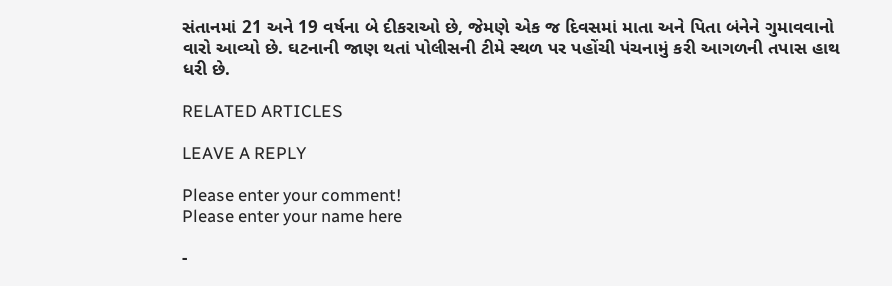સંતાનમાં 21 અને 19 વર્ષના બે દીકરાઓ છે, જેમણે એક જ દિવસમાં માતા અને પિતા બંનેને ગુમાવવાનો વારો આવ્યો છે. ઘટનાની જાણ થતાં પોલીસની ટીમે સ્થળ પર પહોંચી પંચનામું કરી આગળની તપાસ હાથ ધરી છે.

RELATED ARTICLES

LEAVE A REPLY

Please enter your comment!
Please enter your name here

-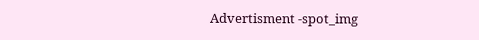Advertisment -spot_img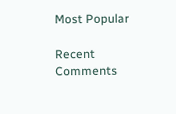Most Popular

Recent Comments